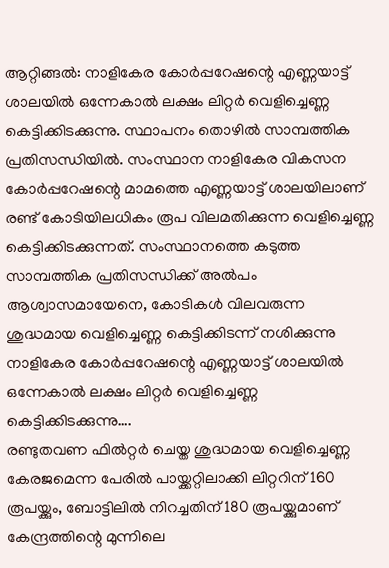ആറ്റിങ്ങല്‍: നാളികേര കോര്‍പ്പറേഷന്റെ എണ്ണയാട്ട് ശാലയില്‍ ഒന്നേകാല്‍ ലക്ഷം ലിറ്റര്‍ വെളിച്ചെണ്ണ കെട്ടിക്കിടക്കുന്നു. സ്ഥാപനം തൊഴില്‍ സാമ്പത്തിക പ്രതിസന്ധിയില്‍. സംസ്ഥാന നാളികേര വികസന കോര്‍പ്പറേഷന്റെ മാമത്തെ എണ്ണയാട്ട് ശാലയിലാണ് രണ്ട് കോടിയിലധികം രൂപ വിലമതിക്കുന്ന വെളിച്ചെണ്ണ കെട്ടിക്കിടക്കുന്നത്. സംസ്ഥാനത്തെ കടുത്ത സാമ്പത്തിക പ്രതിസന്ധിക്ക് അല്‍പം ആശ്വാസമായേനെ, കോടികള്‍ വിലവരുന്ന ശുദ്ധമായ വെളിച്ചെണ്ണ കെട്ടിക്കിടന്ന് നശിക്കുന്നു നാളികേര കോര്‍പ്പറേഷന്റെ എണ്ണയാട്ട് ശാലയില്‍ ഒന്നേകാല്‍ ലക്ഷം ലിറ്റര്‍ വെളിച്ചെണ്ണ കെട്ടിക്കിടക്കുന്നു….
രണ്ടുതവണ ഫില്‍റ്റര്‍ ചെയ്ത ശുദ്ധമായ വെളിച്ചെണ്ണ കേരജമെന്ന പേരില്‍ പായ്ക്കറ്റിലാക്കി ലിറ്ററിന് 160 രൂപയ്ക്കും, ബോട്ടിലില്‍ നിറച്ചതിന് 180 രൂപയ്ക്കുമാണ് കേന്ദ്രത്തിന്റെ മുന്നിലെ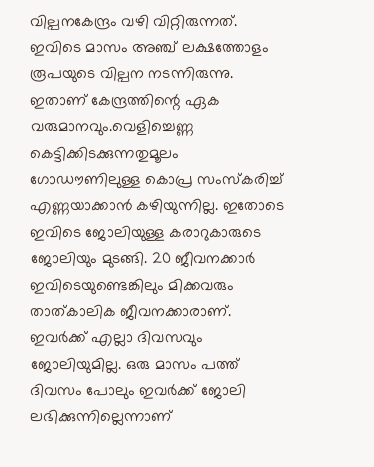വില്പനകേന്ദ്രം വഴി വിറ്റിരുന്നത്. ഇവിടെ മാസം അഞ്ച് ലക്ഷത്തോളം രൂപയുടെ വില്പന നടന്നിരുന്നു. ഇതാണ് കേന്ദ്രത്തിന്റെ ഏക വരുമാനവും.വെളിച്ചെണ്ണ കെട്ടിക്കിടക്കുന്നതുമൂലം ഗോഡൗണിലുള്ള കൊപ്ര സംസ്‌കരിച്ച് എണ്ണയാക്കാന്‍ കഴിയുന്നില്ല. ഇതോടെ ഇവിടെ ജോലിയുള്ള കരാറുകാരുടെ ജോലിയും മുടങ്ങി. 20 ജീവനക്കാര്‍ ഇവിടെയുണ്ടെങ്കിലും മിക്കവരും താത്കാലിക ജീവനക്കാരാണ്. ഇവര്‍ക്ക് എല്ലാ ദിവസവും ജോലിയുമില്ല. ഒരു മാസം പത്ത് ദിവസം പോലും ഇവര്‍ക്ക് ജോലി ലഭിക്കുന്നില്ലെന്നാണ്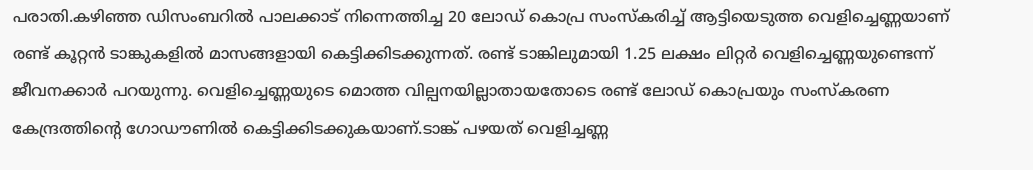പരാതി.കഴിഞ്ഞ ഡിസംബറില്‍ പാലക്കാട് നിന്നെത്തിച്ച 20 ലോഡ് കൊപ്ര സംസ്‌കരിച്ച് ആട്ടിയെടുത്ത വെളിച്ചെണ്ണയാണ് രണ്ട് കൂറ്റന്‍ ടാങ്കുകളില്‍ മാസങ്ങളായി കെട്ടിക്കിടക്കുന്നത്. രണ്ട് ടാങ്കിലുമായി 1.25 ലക്ഷം ലിറ്റര്‍ വെളിച്ചെണ്ണയുണ്ടെന്ന് ജീവനക്കാര്‍ പറയുന്നു. വെളിച്ചെണ്ണയുടെ മൊത്ത വില്പനയില്ലാതായതോടെ രണ്ട് ലോഡ് കൊപ്രയും സംസ്‌കരണ കേന്ദ്രത്തിന്റെ ഗോഡൗണില്‍ കെട്ടിക്കിടക്കുകയാണ്.ടാങ്ക് പഴയത് വെളിച്ചണ്ണ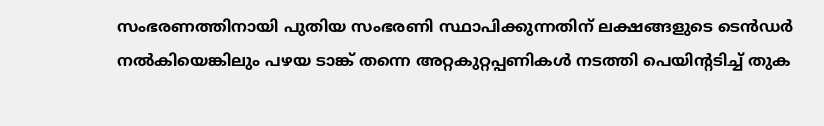സംഭരണത്തിനായി പുതിയ സംഭരണി സ്ഥാപിക്കുന്നതിന് ലക്ഷങ്ങളുടെ ടെന്‍ഡര്‍ നല്‍കിയെങ്കിലും പഴയ ടാങ്ക് തന്നെ അറ്റകുറ്റപ്പണികള്‍ നടത്തി പെയിന്റടിച്ച് തുക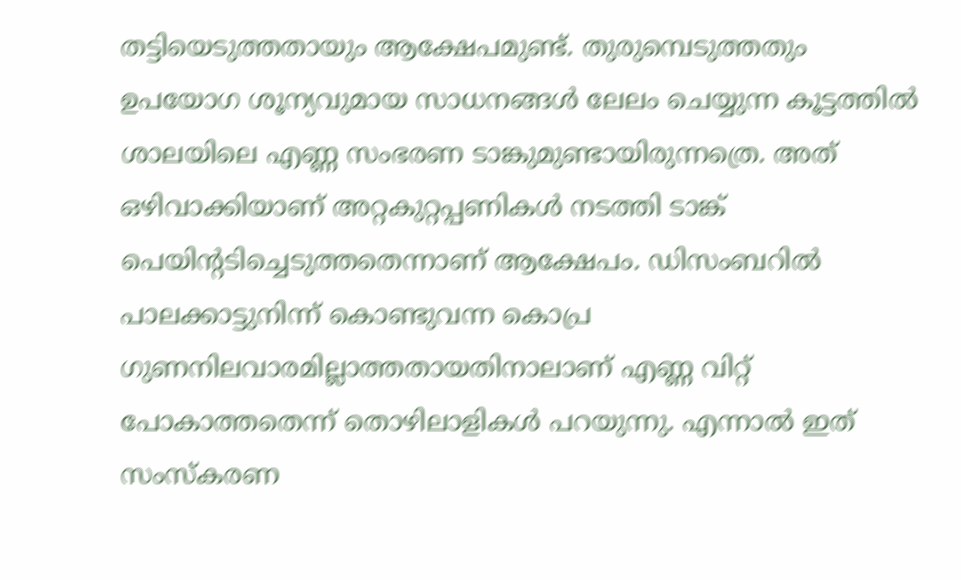തട്ടിയെടുത്തതായും ആക്ഷേപമുണ്ട്. തുരുമ്പെടുത്തതും ഉപയോഗ ശൂന്യവുമായ സാധനങ്ങള്‍ ലേലം ചെയ്യുന്ന കൂട്ടത്തില്‍ ശാലയിലെ എണ്ണ സംഭരണ ടാങ്കുമുണ്ടായിരുന്നത്രെ. അത് ഒഴിവാക്കിയാണ് അറ്റകുറ്റപ്പണികള്‍ നടത്തി ടാങ്ക് പെയിന്റടിച്ചെടുത്തതെന്നാണ് ആക്ഷേപം. ഡിസംബറില്‍ പാലക്കാട്ടുനിന്ന് കൊണ്ടുവന്ന കൊപ്ര ഗുണനിലവാരമില്ലാത്തതായതിനാലാണ് എണ്ണ വിറ്റ് പോകാത്തതെന്ന് തൊഴിലാളികള്‍ പറയുന്നു. എന്നാല്‍ ഇത് സംസ്‌കരണ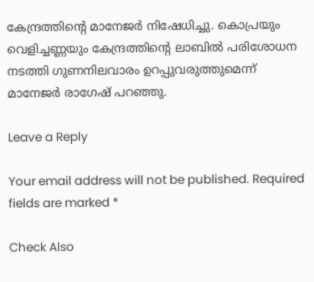കേന്ദ്രത്തിന്റെ മാനേജര്‍ നിഷേധിച്ചു. കൊപ്രയും വെളിച്ചണ്ണയും കേന്ദ്രത്തിന്റെ ലാബില്‍ പരിശോധന നടത്തി ഗുണനിലവാരം ഉറപ്പുവരുത്തുമെന്ന് മാനേജര്‍ രാഗേഷ് പറഞ്ഞു.

Leave a Reply

Your email address will not be published. Required fields are marked *

Check Also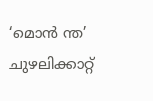‘മൊന്‍ ന്ത’ ചുഴലിക്കാറ്റ്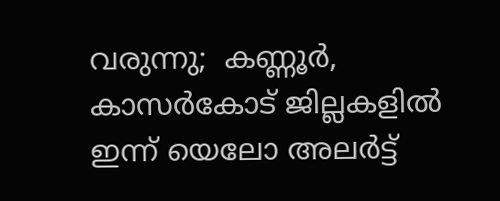വരുന്നു;  കണ്ണൂര്‍, കാസര്‍കോട് ജില്ലകളില്‍ ഇന്ന് യെലോ അലര്‍ട്ട്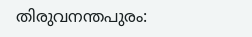തിരുവനന്തപുരം: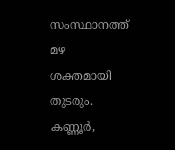സംസ്ഥാനത്ത് മഴ ശക്തമായി തുടരും. കണ്ണൂര്‍,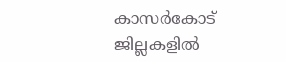കാസര്‍കോട് ജില്ലകളില്‍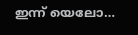ഇന്ന് യെലോ…